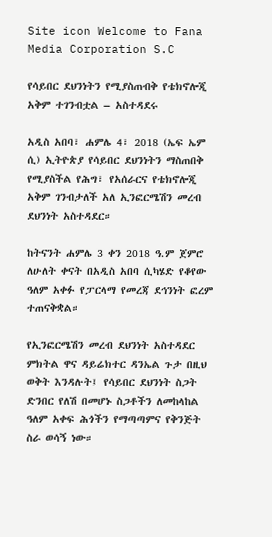Site icon Welcome to Fana Media Corporation S.C

የሳይበር ደህንነትን የሚያስጠብቅ የቴክኖሎጂ አቅም ተገንብቷል – አስተዳደሩ

አዲስ አበባ፣ ሐምሌ 4፣ 2018 (ኤፍ ኤም ሲ) ኢትዮጵያ የሳይበር ደህንነትን ማስጠበቅ የሚያስችል የሕግ፣ የአሰራርና የቴክኖሎጂ አቅም ገንብታለች አለ ኢንፎርሜሽን መረብ ደህንነት አስተዳደር።

ከትናንት ሐምሌ 3 ቀን 2018 ዓ.ም ጀምሮ ለሁለት ቀናት በአዲስ አበባ ሲካሄድ የቆየው ዓለም አቀፉ የፓርላማ የመረጃ ደኅንነት ፎረም ተጠናቅቋል።

የኢንፎርሜሽን መረብ ደህንነት አስተዳደር ምክትል ዋና ዳይሬክተር ዳንኤል ጉታ በዚህ ወቅት እንዳሉት፤ የሳይበር ደህንነት ስጋት ድንበር የለሽ በመሆኑ ስጋቶችን ለመከላከል ዓለም አቀፍ ሕጎችን የማጣጣምና የቅንጅት ስራ ወሳኝ ነው።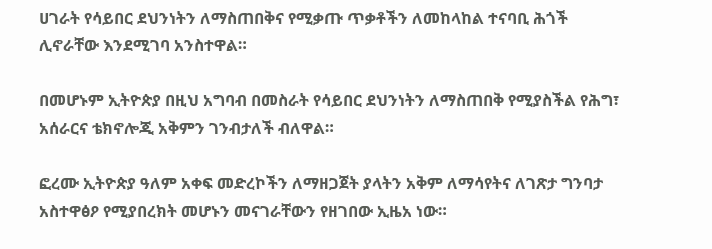ሀገራት የሳይበር ደህንነትን ለማስጠበቅና የሚቃጡ ጥቃቶችን ለመከላከል ተናባቢ ሕጎች ሊኖራቸው እንደሚገባ አንስተዋል።

በመሆኑም ኢትዮጵያ በዚህ አግባብ በመስራት የሳይበር ደህንነትን ለማስጠበቅ የሚያስችል የሕግ፣ አሰራርና ቴክኖሎጂ አቅምን ገንብታለች ብለዋል።

ፎረሙ ኢትዮጵያ ዓለም አቀፍ መድረኮችን ለማዘጋጀት ያላትን አቅም ለማሳየትና ለገጽታ ግንባታ አስተዋፅዖ የሚያበረክት መሆኑን መናገራቸውን የዘገበው ኢዜአ ነው።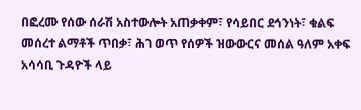በፎረሙ የሰው ሰራሽ አስተውሎት አጠቃቀም፣ የሳይበር ደኅንነት፣ ቁልፍ መሰረተ ልማቶች ጥበቃ፣ ሕገ ወጥ የሰዎች ዝውውርና መሰል ዓለም አቀፍ አሳሳቢ ጉዳዮች ላይ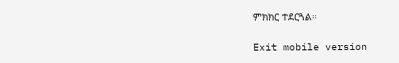ምክክር ተደርጓል።

Exit mobile version